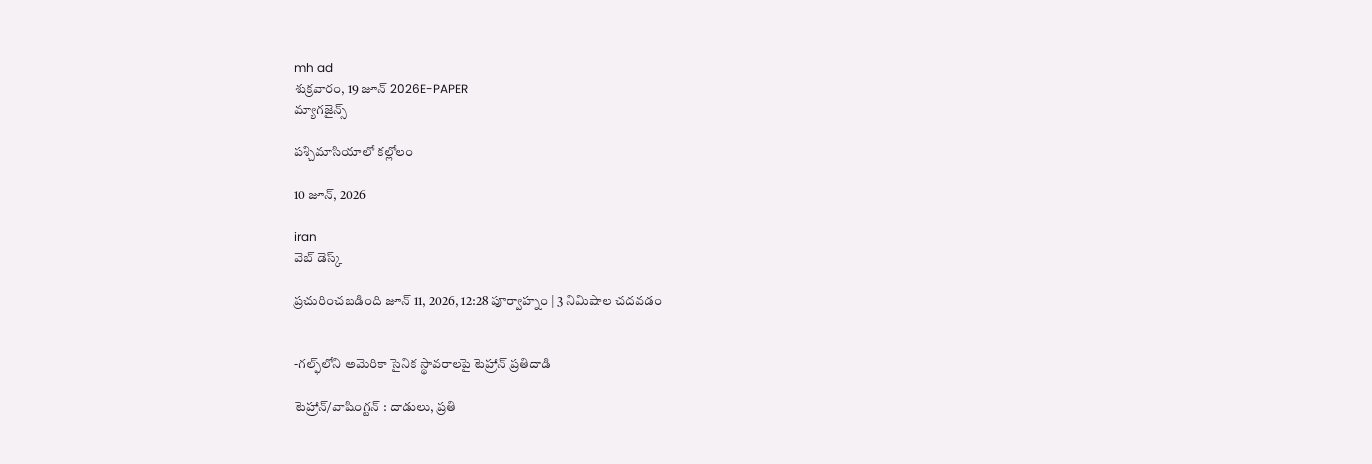mh ad
శుక్రవారం, 19 జూన్ 2026E-PAPER
మ్యాగజైన్స్

పశ్చిమాసియాలో కల్లోలం

10 జూన్, 2026

iran
వెబ్ డెస్క్

ప్రచురించబడింది జూన్ 11, 2026, 12:28 పూర్వాహ్నం | 3 నిమిషాల చదవడం


-గల్ఫ్‌లోని అమెరికా సైనిక స్థావరాలపై టెహ్రాన్‌ ప్రతిదాడి

టెహ్రాన్‌/వాషింగ్టన్‌ : దాడులు, ప్రతి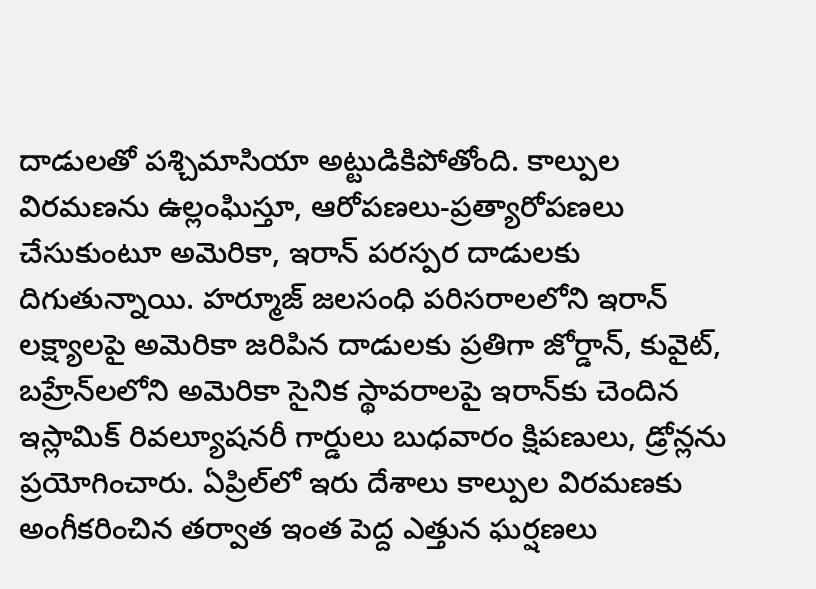దాడులతో పశ్చిమాసియా అట్టుడికిపోతోంది. కాల్పుల విరమణను ఉల్లంఘిస్తూ, ఆరోపణలు-ప్రత్యారోపణలు చేసుకుంటూ అమెరికా, ఇరాన్‌ పరస్పర దాడులకు దిగుతున్నాయి. హర్మూజ్‌ జలసంధి పరిసరాలలోని ఇరాన్‌ లక్ష్యాలపై అమెరికా జరిపిన దాడులకు ప్రతిగా జోర్డాన్‌, కువైట్‌, బహ్రేన్‌లలోని అమెరికా సైనిక స్థావరాలపై ఇరాన్‌కు చెందిన ఇస్లామిక్‌ రివల్యూషనరీ గార్డులు బుధవారం క్షిపణులు, డ్రోన్లను ప్రయోగించారు. ఏప్రిల్‌లో ఇరు దేశాలు కాల్పుల విరమణకు అంగీకరించిన తర్వాత ఇంత పెద్ద ఎత్తున ఘర్షణలు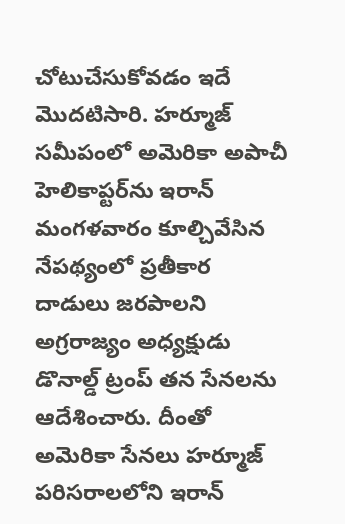చోటుచేసుకోవడం ఇదే మొదటిసారి. హర్మూజ్‌ సమీపంలో అమెరికా అపాచీ హెలికాప్టర్‌ను ఇరాన్‌ మంగళవారం కూల్చివేసిన నేపథ్యంలో ప్రతీకార దాడులు జరపాలని అగ్రరాజ్యం అధ్యక్షుడు డొనాల్డ్‌ ట్రంప్‌ తన సేనలను ఆదేశించారు. దీంతో అమెరికా సేనలు హర్మూజ్‌ పరిసరాలలోని ఇరాన్‌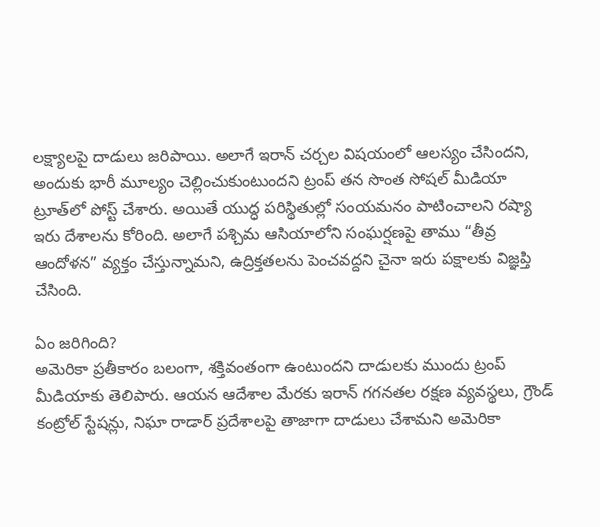లక్ష్యాలపై దాడులు జరిపాయి. అలాగే ఇరాన్‌ ‌చర్చల విషయంలో ఆలస్యం చేసిందని, అందుకు భారీ మూల్యం చెల్లించుకుంటుందని ట్రంప్‌ తన సొంత సోషల్‌ ‌మీడియా ట్రూత్‌‌లో పోస్ట్‌ ‌చేశారు. అయితే యుద్ధ పరిస్థితుల్లో సంయమనం పాటించాలని రష్యా ఇరు దేశాలను కోరింది. అలాగే పశ్చిమ ఆసియాలోని సంఘర్షణపై తాము “తీవ్ర ఆందోళన” వ్యక్తం చేస్తున్నామని, ఉద్రిక్తతలను పెంచవద్దని చైనా ఇరు పక్షాలకు విజ్ఞప్తి చేసింది.

ఏం జరిగింది?
అమెరికా ప్రతీకారం బలంగా, శక్తివంతంగా ఉంటుందని దాడులకు ముందు ట్రంప్‌ మీడియాకు తెలిపారు. ఆయన ఆదేశాల మేరకు ఇరాన్‌ గగనతల రక్షణ వ్యవస్థలు, గ్రౌండ్‌ కంట్రోల్‌ స్టేషన్లు, నిఘా రాడార్‌ ప్రదేశాలపై తాజాగా దాడులు చేశామని అమెరికా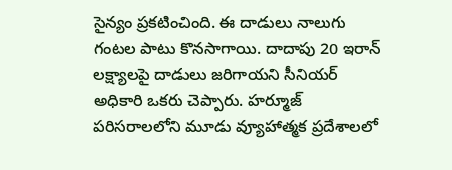సైన్యం ప్రకటించింది. ఈ దాడులు నాలుగు గంటల పాటు కొనసాగాయి. దాదాపు 20 ఇరాన్‌ లక్ష్యాలపై దాడులు జరిగాయని సీనియర్‌ అధికారి ఒకరు చెప్పారు. హర్మూజ్‌ పరిసరాలలోని మూడు వ్యూహాత్మక ప్రదేశాలలో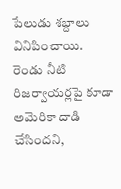పేలుడు శబ్దాలు వినిపించాయి. రెండు నీటి రిజర్వాయర్లపై కూడా అమెరికా దాడి చేసిందని,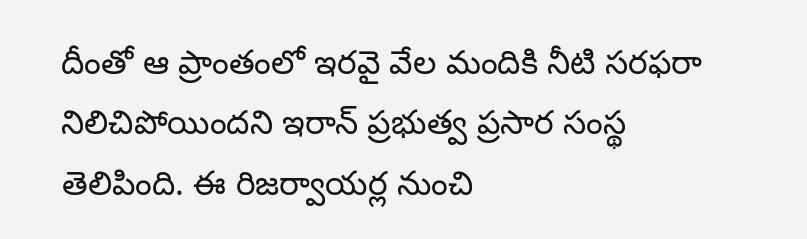దీంతో ఆ ప్రాంతంలో ఇరవై వేల మందికి నీటి సరఫరా నిలిచిపోయిందని ఇరాన్‌ ప్రభుత్వ ప్రసార సంస్థ తెలిపింది. ఈ రిజర్వాయర్ల నుంచి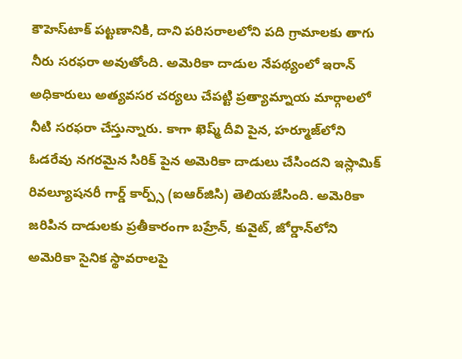కౌహెస్‌టాక్‌ పట్టణానికి, దాని పరిసరాలలోని పది గ్రామాలకు తాగు నీరు సరఫరా అవుతోంది. అమెరికా దాడుల నేపథ్యంలో ఇరాన్‌ అధికారులు అత్యవసర చర్యలు చేపట్టి ప్రత్యామ్నాయ మార్గాలలో నీటి సరఫరా చేస్తున్నారు. కాగా ఖెష్మ్‌ దీవి పైన, హర్మూజ్‌లోని ఓడరేవు నగరమైన సిరిక్‌ పైన అమెరికా దాడులు చేసిందని ఇస్లామిక్‌ రివల్యూషనరీ గార్డ్‌ కార్ప్స్‌ (ఐఆర్‌జిసి) తెలియజేసింది. అమెరికా జరిపిన దాడులకు ప్రతీకారంగా బహ్రేన్‌, కువైట్‌, జోర్డాన్‌లోని అమెరికా సైనిక స్థావరాలపై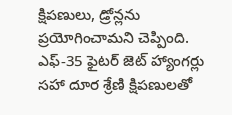క్షిపణులు, డ్రోన్లను ప్రయోగించామని చెప్పింది. ఎఫ్‌-35 ఫైటర్‌ జెట్‌ హ్యాంగర్లు సహా దూర శ్రేణి క్షిపణులతో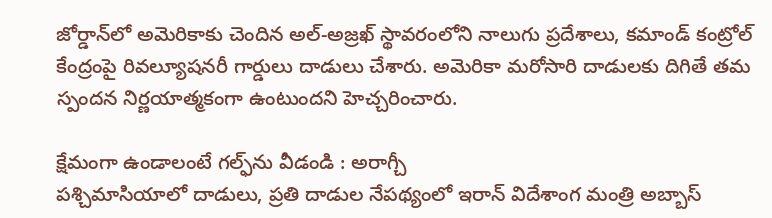జోర్డాన్‌లో అమెరికాకు చెందిన అల్‌-అజ్రఖ్‌ స్థావరంలోని నాలుగు ప్రదేశాలు, కమాండ్‌ కంట్రోల్‌ కేంద్రంపై రివల్యూషనరీ గార్డులు దాడులు చేశారు. అమెరికా మరోసారి దాడులకు దిగితే తమ స్పందన నిర్ణయాత్మకంగా ఉంటుందని హెచ్చరించారు.

క్షేమంగా ఉండాలంటే గల్ఫ్‌ను వీడండి : అరాగ్చీ
పశ్చిమాసియాలో దాడులు, ప్రతి దాడుల నేపథ్యంలో ఇరాన్‌ విదేశాంగ మంత్రి అబ్బాస్‌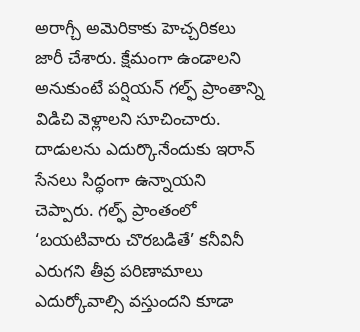అరాగ్చీ అమెరికాకు హెచ్చరికలు జారీ చేశారు. క్షేమంగా ఉండాలని అనుకుంటే పర్షియన్‌ గల్ఫ్‌ ప్రాంతాన్ని విడిచి వెళ్లాలని సూచించారు. దాడులను ఎదుర్కొనేందుకు ఇరాన్‌ సేనలు సిద్ధంగా ఉన్నాయని చెప్పారు. గల్ఫ్‌ ప్రాంతంలో ‘బయటివారు చొరబడితే’ కనీవినీ ఎరుగని తీవ్ర పరిణామాలు ఎదుర్కోవాల్సి వస్తుందని కూడా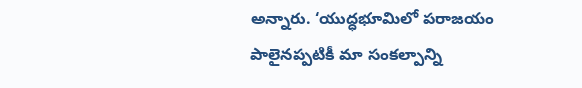అన్నారు. ‘యుద్ధభూమిలో పరాజయం పాలైనప్పటికీ మా సంకల్పాన్ని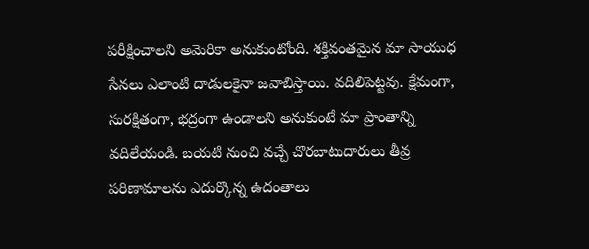పరీక్షించాలని అమెరికా అనుకుంటోంది. శక్తివంతమైన మా సాయుధ సేనలు ఎలాంటి దాడులకైనా జవాబిస్తాయి. వదిలిపెట్టవు. క్షేమంగా, సురక్షితంగా, భద్రంగా ఉండాలని అనుకుంటే మా ప్రాంతాన్ని వదిలేయండి. బయటి నుంచి వచ్చే చొరబాటుదారులు తీవ్ర పరిణామాలను ఎదుర్కొన్న ఉదంతాలు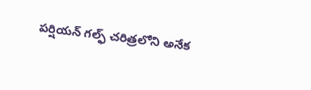పర్షియన్‌ గల్ఫ్‌ చరిత్రలోని అనేక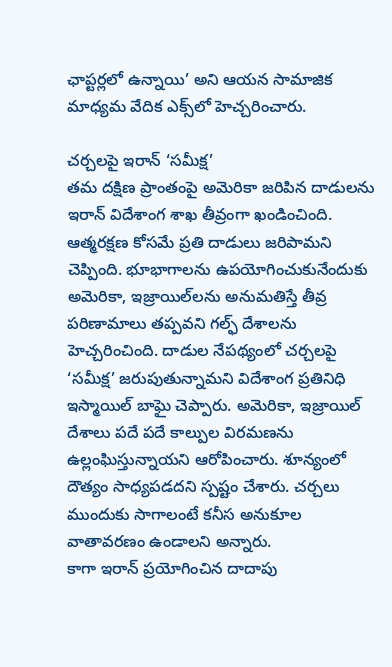ఛాప్టర్లలో ఉన్నాయి’ అని ఆయన సామాజిక మాధ్యమ వేదిక ఎక్స్‌లో హెచ్చరించారు.

చర్చలపై ఇరాన్‌ ‘సమీక్ష’
తమ దక్షిణ ప్రాంతంపై అమెరికా జరిపిన దాడులను ఇరాన్‌ విదేశాంగ శాఖ తీవ్రంగా ఖండించింది. ఆత్మరక్షణ కోసమే ప్రతి దాడులు జరిపామని చెప్పింది. భూభాగాలను ఉపయోగించుకునేందుకు అమెరికా, ఇజ్రాయిల్‌లను అనుమతిస్తే తీవ్ర పరిణామాలు తప్పవని గల్ఫ్‌ దేశాలను హెచ్చరించింది. దాడుల నేపథ్యంలో చర్చలపై ‘సమీక్ష’ జరుపుతున్నామని విదేశాంగ ప్రతినిధి ఇస్మాయిల్‌ బాఘై చెప్పారు. అమెరికా, ఇజ్రాయిల్‌ దేశాలు పదే పదే కాల్పుల విరమణను ఉల్లంఘిస్తున్నాయని ఆరోపించారు. శూన్యంలో దౌత్యం సాధ్యపడదని స్పష్టం చేశారు. చర్చలు ముందుకు సాగాలంటే కనీస అనుకూల వాతావరణం ఉండాలని అన్నారు.
కాగా ఇరాన్‌ ప్రయోగించిన దాదాపు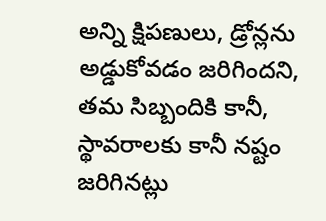అన్ని క్షిపణులు, డ్రోన్లను అడ్డుకోవడం జరిగిందని, తమ సిబ్బందికి కానీ, స్థావరాలకు కానీ నష్టం జరిగినట్లు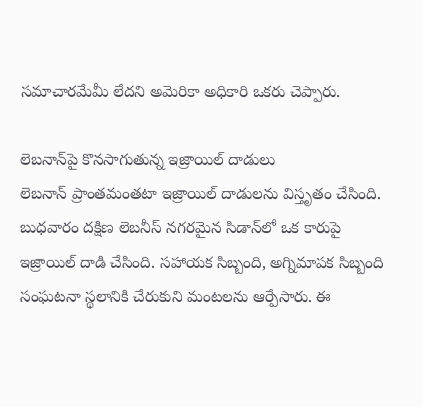సమాచారమేమీ లేదని అమెరికా అధికారి ఒకరు చెప్పారు.

లెబనాన్‌‌పై కొనసాగుతున్న ఇజ్రాయిల్‌ ‌దాడులు
లెబనాన్‌ ప్రాంతమంతటా ఇజ్రాయిల్‌ ‌దాడులను విస్తృతం చేసింది. బుధవారం దక్షిణ లెబనీస్ నగరమైన సిడాన్‌‌లో ఒక కారుపై ఇజ్రాయిల్‌ దాడి చేసింది. సహాయక సిబ్బంది, అగ్నిమాపక సిబ్బంది సంఘటనా స్థలానికి చేరుకుని మంటలను ఆర్పేసారు. ఈ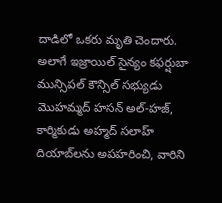దాడిలో ఒకరు మృతి చెందారు. అలాగే ఇజ్రాయిల్‌ సైన్యం కఫర్షుబా మున్సిపల్ కౌన్సిల్ సభ్యుడు మొహమ్మద్ హసన్ అల్-హజ్, కార్మికుడు అహ్మద్ సలాహ్ దియాబ్‌లను అపహరించి, వారిని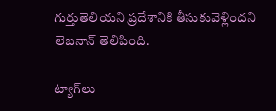గుర్తుతెలియని ప్రదేశానికి తీసుకువెళ్లిందని లెబనాన్ తెలిపింది.

ట్యాగ్‌లు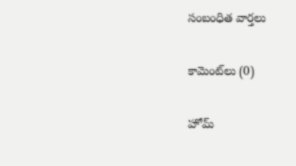సంబంధిత వార్తలు

కామెంట్‌లు (0)

హోమ్